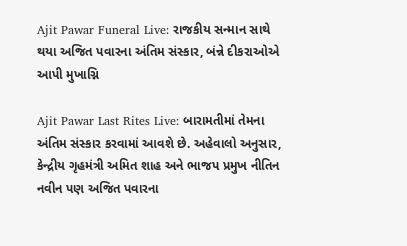Ajit Pawar Funeral Live: રાજકીય સન્માન સાથે થયા અજિત પવારના અંતિમ સંસ્કાર, બંન્ને દીકરાઓએ આપી મુખાગ્નિ

Ajit Pawar Last Rites Live: બારામતીમાં તેમના અંતિમ સંસ્કાર કરવામાં આવશે છે. અહેવાલો અનુસાર, કેન્દ્રીય ગૃહમંત્રી અમિત શાહ અને ભાજપ પ્રમુખ નીતિન નવીન પણ અજિત પવારના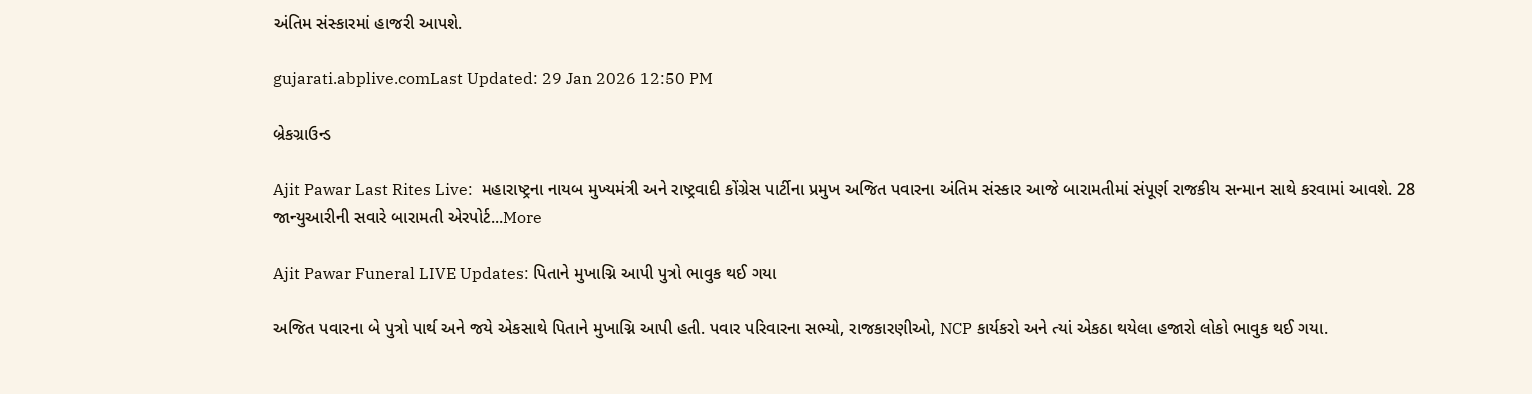અંતિમ સંસ્કારમાં હાજરી આપશે.

gujarati.abplive.comLast Updated: 29 Jan 2026 12:50 PM

બ્રેકગ્રાઉન્ડ

Ajit Pawar Last Rites Live:  મહારાષ્ટ્રના નાયબ મુખ્યમંત્રી અને રાષ્ટ્રવાદી કોંગ્રેસ પાર્ટીના પ્રમુખ અજિત પવારના અંતિમ સંસ્કાર આજે બારામતીમાં સંપૂર્ણ રાજકીય સન્માન સાથે કરવામાં આવશે. 28 જાન્યુઆરીની સવારે બારામતી એરપોર્ટ...More

Ajit Pawar Funeral LIVE Updates: પિતાને મુખાગ્નિ આપી પુત્રો ભાવુક થઈ ગયા

અજિત પવારના બે પુત્રો પાર્થ અને જયે એકસાથે પિતાને મુખાગ્નિ આપી હતી. પવાર પરિવારના સભ્યો, રાજકારણીઓ, NCP કાર્યકરો અને ત્યાં એકઠા થયેલા હજારો લોકો ભાવુક થઈ ગયા.